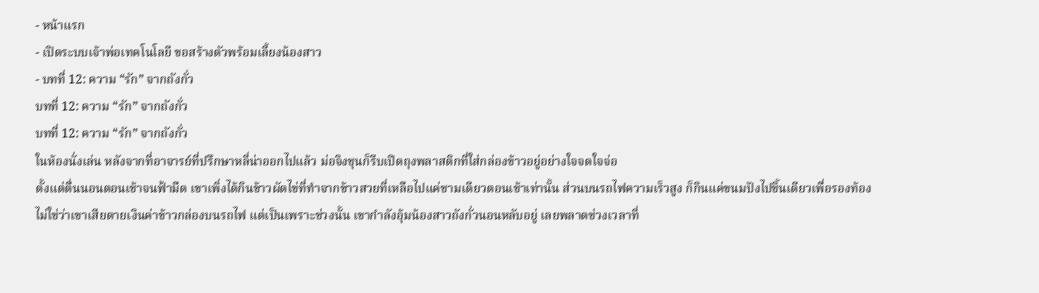- หน้าแรก
- เปิดระบบเจ้าพ่อเทคโนโลยี ขอสร้างตัวพร้อมเลี้ยงน้องสาว
- บทที่ 12: ความ “รัก” จากถังกั่ว
บทที่ 12: ความ “รัก” จากถังกั่ว
บทที่ 12: ความ “รัก” จากถังกั่ว
ในห้องนั่งเล่น หลังจากที่อาจารย์ที่ปรึกษาหลี่น่าออกไปแล้ว ม่อจิงชุนก็รีบเปิดถุงพลาสติกที่ใส่กล่องข้าวอยู่อย่างใจจดใจจ่อ
ตั้งแต่ตื่นนอนตอนเช้าจนฟ้ามืด เขาเพิ่งได้กินข้าวผัดไข่ที่ทำจากข้าวสวยที่เหลือไปแค่ชามเดียวตอนเช้าเท่านั้น ส่วนบนรถไฟความเร็วสูง ก็กินแค่ขนมปังไปชิ้นเดียวเพื่อรองท้อง
ไม่ใช่ว่าเขาเสียดายเงินค่าข้าวกล่องบนรถไฟ แต่เป็นเพราะช่วงนั้น เขากำลังอุ้มน้องสาวถังกั่วนอนหลับอยู่ เลยพลาดช่วงเวลาที่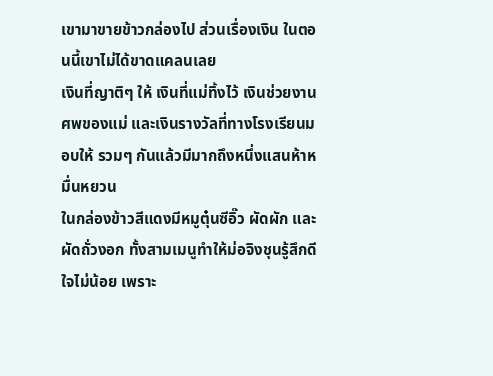เขามาขายข้าวกล่องไป ส่วนเรื่องเงิน ในตอนนี้เขาไม่ได้ขาดแคลนเลย
เงินที่ญาติๆ ให้ เงินที่แม่ทิ้งไว้ เงินช่วยงานศพของแม่ และเงินรางวัลที่ทางโรงเรียนมอบให้ รวมๆ กันแล้วมีมากถึงหนึ่งแสนห้าหมื่นหยวน
ในกล่องข้าวสีแดงมีหมูตุ๋นซีอิ๊ว ผัดผัก และผัดถั่วงอก ทั้งสามเมนูทำให้ม่อจิงชุนรู้สึกดีใจไม่น้อย เพราะ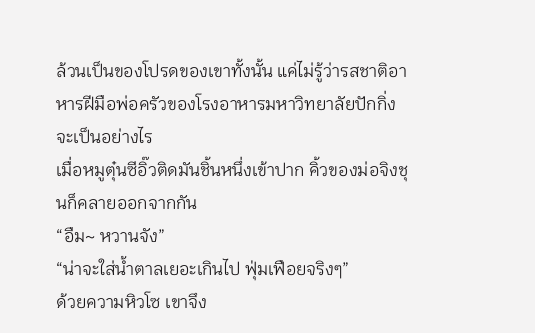ล้วนเป็นของโปรดของเขาทั้งนั้น แค่ไม่รู้ว่ารสชาติอาหารฝีมือพ่อครัวของโรงอาหารมหาวิทยาลัยปักกิ่งจะเป็นอย่างไร
เมื่อหมูตุ๋นซีอิ๊วติดมันชิ้นหนึ่งเข้าปาก คิ้วของม่อจิงชุนก็คลายออกจากกัน
“อืม~ หวานจัง”
“น่าจะใส่น้ำตาลเยอะเกินไป ฟุ่มเฟือยจริงๆ”
ด้วยความหิวโซ เขาจึง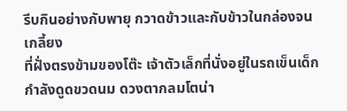รีบกินอย่างกับพายุ กวาดข้าวและกับข้าวในกล่องจนเกลี้ยง
ที่ฝั่งตรงข้ามของโต๊ะ เจ้าตัวเล็กที่นั่งอยู่ในรถเข็นเด็กกำลังดูดขวดนม ดวงตากลมโตน่า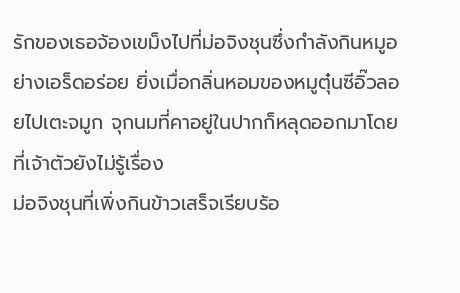รักของเธอจ้องเขม็งไปที่ม่อจิงชุนซึ่งกำลังกินหมูอย่างเอร็ดอร่อย ยิ่งเมื่อกลิ่นหอมของหมูตุ๋นซีอิ๊วลอยไปเตะจมูก จุกนมที่คาอยู่ในปากก็หลุดออกมาโดยที่เจ้าตัวยังไม่รู้เรื่อง
ม่อจิงชุนที่เพิ่งกินข้าวเสร็จเรียบร้อ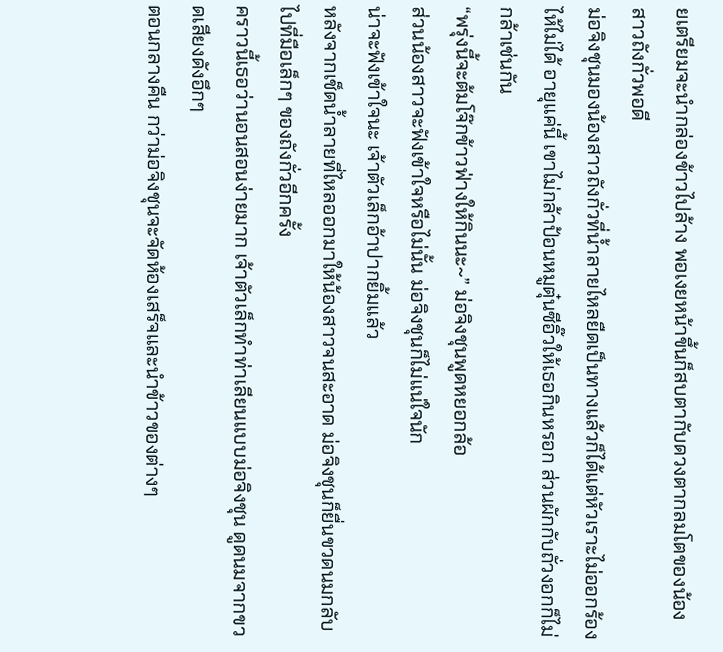ยเตรียมจะนำกล่องข้าวไปล้าง พอเงยหน้าขึ้นก็สบตากับดวงตากลมโตของน้องสาวถังกั่วพอดี
ม่อจิงชุนมองน้องสาวถังกั่วที่น้ำลายไหลยืดเป็นทางแล้วก็ได้แต่หัวเราะไม่ออกร้องไห้ไม่ได้ อายุแค่นี้ เขาไม่กล้าป้อนหมูตุ๋นซีอิ๊วให้เธอกินหรอก ส่วนผักกับถั่วงอกก็ไม่กล้าเช่นกัน
“พรุ่งนี้จะต้มโจ๊กข้าวฟ่างให้กินนะ~” ม่อจิงชุนพูดหยอกล้อ
ส่วนน้องสาวจะฟังเข้าใจหรือไม่นั้น ม่อจิงชุนก็ไม่แน่ใจนัก
น่าจะฟังเข้าใจนะ เจ้าตัวเล็กอ้าปากยิ้มแล้ว
หลังจากเช็ดน้ำลายที่ไหลออกมาให้น้องสาวจนสะอาด ม่อจิงชุนก็ยื่นขวดนมกลับไปที่มือเล็กๆ ของถังกั่วอีกครั้ง
คราวนี้เธอว่านอนสอนง่ายมาก เจ้าตัวเล็กทำท่าเลียนแบบม่อจิงชุน ดูดนมจากขวดเสียงดังอึกๆ
ตอนกลางคืน กว่าม่อจิงชุนจะจัดห้องเสร็จและนำข้าวของต่างๆ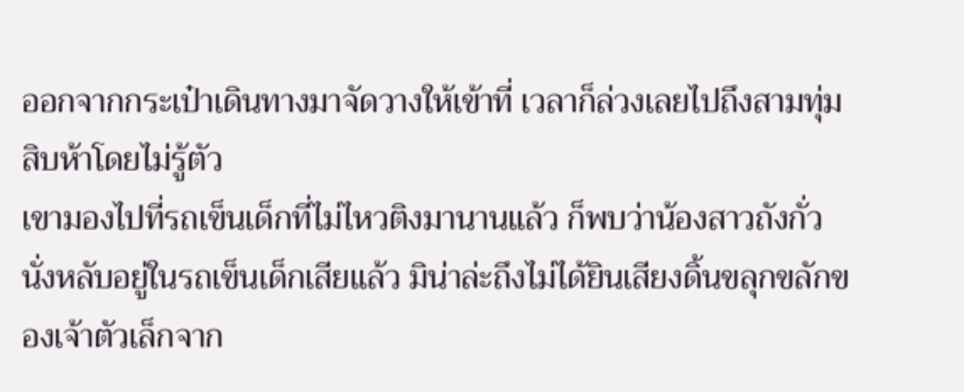ออกจากกระเป๋าเดินทางมาจัดวางให้เข้าที่ เวลาก็ล่วงเลยไปถึงสามทุ่มสิบห้าโดยไม่รู้ตัว
เขามองไปที่รถเข็นเด็กที่ไม่ไหวติงมานานแล้ว ก็พบว่าน้องสาวถังกั่วนั่งหลับอยู่ในรถเข็นเด็กเสียแล้ว มิน่าล่ะถึงไม่ได้ยินเสียงดิ้นขลุกขลักของเจ้าตัวเล็กจาก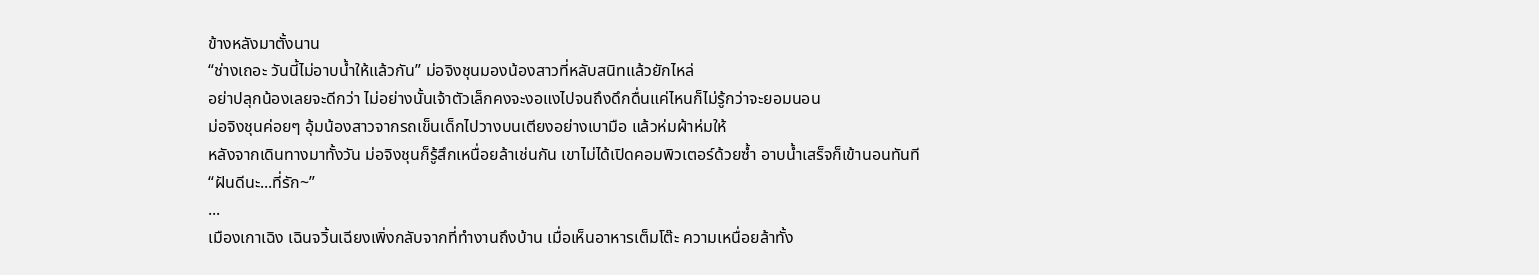ข้างหลังมาตั้งนาน
“ช่างเถอะ วันนี้ไม่อาบน้ำให้แล้วกัน” ม่อจิงชุนมองน้องสาวที่หลับสนิทแล้วยักไหล่
อย่าปลุกน้องเลยจะดีกว่า ไม่อย่างนั้นเจ้าตัวเล็กคงจะงอแงไปจนถึงดึกดื่นแค่ไหนก็ไม่รู้กว่าจะยอมนอน
ม่อจิงชุนค่อยๆ อุ้มน้องสาวจากรถเข็นเด็กไปวางบนเตียงอย่างเบามือ แล้วห่มผ้าห่มให้
หลังจากเดินทางมาทั้งวัน ม่อจิงชุนก็รู้สึกเหนื่อยล้าเช่นกัน เขาไม่ได้เปิดคอมพิวเตอร์ด้วยซ้ำ อาบน้ำเสร็จก็เข้านอนทันที
“ฝันดีนะ...ที่รัก~”
...
เมืองเกาเฉิง เฉินจวิ้นเฉียงเพิ่งกลับจากที่ทำงานถึงบ้าน เมื่อเห็นอาหารเต็มโต๊ะ ความเหนื่อยล้าทั้ง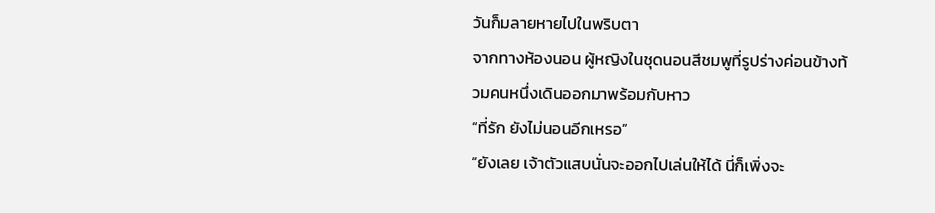วันก็มลายหายไปในพริบตา
จากทางห้องนอน ผู้หญิงในชุดนอนสีชมพูที่รูปร่างค่อนข้างท้วมคนหนึ่งเดินออกมาพร้อมกับหาว
“ที่รัก ยังไม่นอนอีกเหรอ”
“ยังเลย เจ้าตัวแสบนั่นจะออกไปเล่นให้ได้ นี่ก็เพิ่งจะ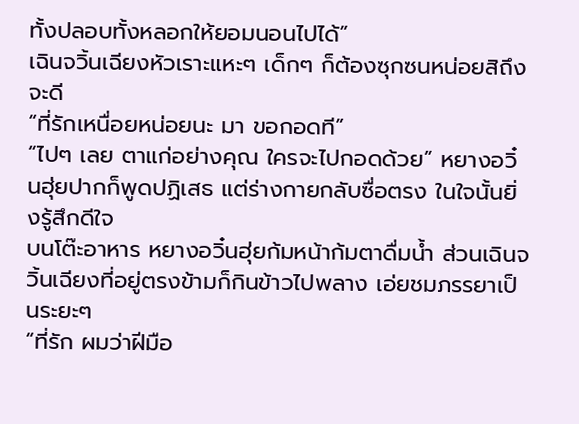ทั้งปลอบทั้งหลอกให้ยอมนอนไปได้”
เฉินจวิ้นเฉียงหัวเราะแหะๆ เด็กๆ ก็ต้องซุกซนหน่อยสิถึงจะดี
“ที่รักเหนื่อยหน่อยนะ มา ขอกอดที”
“ไปๆ เลย ตาแก่อย่างคุณ ใครจะไปกอดด้วย” หยางอวิ๋นฮุ่ยปากก็พูดปฏิเสธ แต่ร่างกายกลับซื่อตรง ในใจนั้นยิ่งรู้สึกดีใจ
บนโต๊ะอาหาร หยางอวิ๋นฮุ่ยก้มหน้าก้มตาดื่มน้ำ ส่วนเฉินจวิ้นเฉียงที่อยู่ตรงข้ามก็กินข้าวไปพลาง เอ่ยชมภรรยาเป็นระยะๆ
“ที่รัก ผมว่าฝีมือ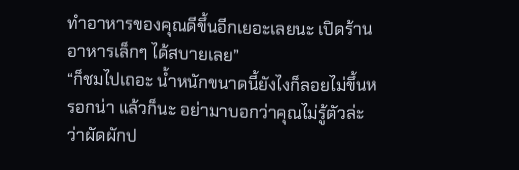ทำอาหารของคุณดีขึ้นอีกเยอะเลยนะ เปิดร้านอาหารเล็กๆ ได้สบายเลย”
“ก็ชมไปเถอะ น้ำหนักขนาดนี้ยังไงก็ลอยไม่ขึ้นหรอกน่า แล้วก็นะ อย่ามาบอกว่าคุณไม่รู้ตัวล่ะว่าผัดผักป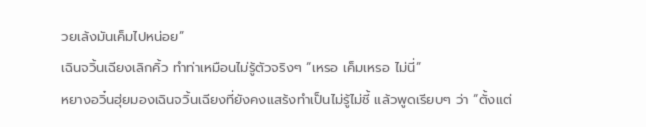วยเล้งมันเค็มไปหน่อย”
เฉินจวิ้นเฉียงเลิกคิ้ว ทำท่าเหมือนไม่รู้ตัวจริงๆ “เหรอ เค็มเหรอ ไม่นี่”
หยางอวิ๋นฮุ่ยมองเฉินจวิ้นเฉียงที่ยังคงแสร้งทำเป็นไม่รู้ไม่ชี้ แล้วพูดเรียบๆ ว่า “ตั้งแต่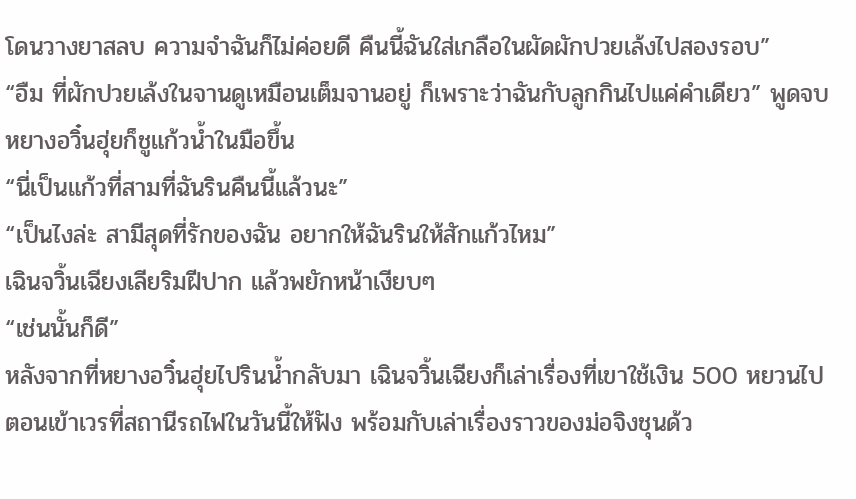โดนวางยาสลบ ความจำฉันก็ไม่ค่อยดี คืนนี้ฉันใส่เกลือในผัดผักปวยเล้งไปสองรอบ”
“อืม ที่ผักปวยเล้งในจานดูเหมือนเต็มจานอยู่ ก็เพราะว่าฉันกับลูกกินไปแค่คำเดียว” พูดจบ หยางอวิ๋นฮุ่ยก็ชูแก้วน้ำในมือขึ้น
“นี่เป็นแก้วที่สามที่ฉันรินคืนนี้แล้วนะ”
“เป็นไงล่ะ สามีสุดที่รักของฉัน อยากให้ฉันรินให้สักแก้วไหม”
เฉินจวิ้นเฉียงเลียริมฝีปาก แล้วพยักหน้าเงียบๆ
“เช่นนั้นก็ดี”
หลังจากที่หยางอวิ๋นฮุ่ยไปรินน้ำกลับมา เฉินจวิ้นเฉียงก็เล่าเรื่องที่เขาใช้เงิน 500 หยวนไปตอนเข้าเวรที่สถานีรถไฟในวันนี้ให้ฟัง พร้อมกับเล่าเรื่องราวของม่อจิงชุนด้ว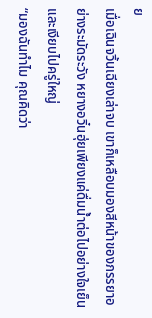ย
เมื่อเฉินจวิ้นเฉียงเล่าจบ เขาก็เหลือบมองสีหน้าของภรรยาอย่างระมัดระวัง หยางอวิ๋นฮุ่ยเพียงแค่ดื่มน้ำต่อไปอย่างใจเย็น และเงียบไปครู่ใหญ่
“มองฉันทำไม คุณคิดว่า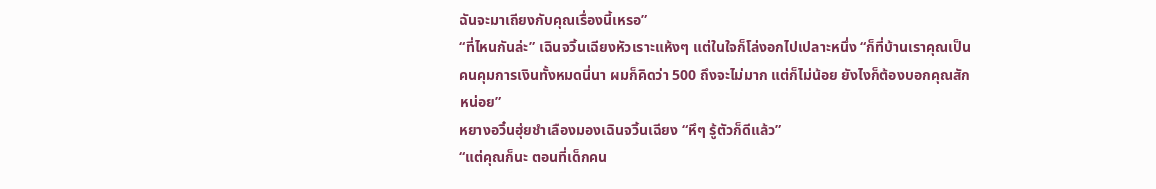ฉันจะมาเถียงกับคุณเรื่องนี้เหรอ”
“ที่ไหนกันล่ะ” เฉินจวิ้นเฉียงหัวเราะแห้งๆ แต่ในใจก็โล่งอกไปเปลาะหนึ่ง “ก็ที่บ้านเราคุณเป็นคนคุมการเงินทั้งหมดนี่นา ผมก็คิดว่า 500 ถึงจะไม่มาก แต่ก็ไม่น้อย ยังไงก็ต้องบอกคุณสักหน่อย”
หยางอวิ๋นฮุ่ยชำเลืองมองเฉินจวิ้นเฉียง “หึๆ รู้ตัวก็ดีแล้ว”
“แต่คุณก็นะ ตอนที่เด็กคน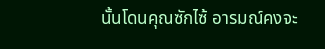นั้นโดนคุณซักไซ้ อารมณ์คงจะ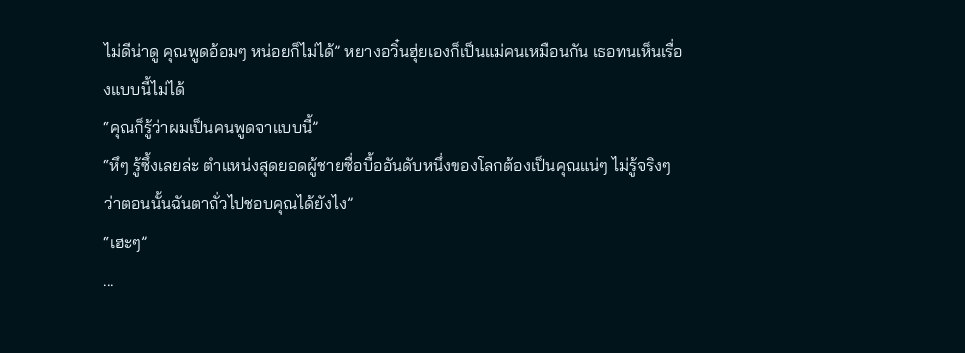ไม่ดีน่าดู คุณพูดอ้อมๆ หน่อยก็ไม่ได้” หยางอวิ๋นฮุ่ยเองก็เป็นแม่คนเหมือนกัน เธอทนเห็นเรื่องแบบนี้ไม่ได้
“คุณก็รู้ว่าผมเป็นคนพูดจาแบบนี้”
“หึๆ รู้ซึ้งเลยล่ะ ตำแหน่งสุดยอดผู้ชายซื่อบื้ออันดับหนึ่งของโลกต้องเป็นคุณแน่ๆ ไม่รู้จริงๆ ว่าตอนนั้นฉันตาถั่วไปชอบคุณได้ยังไง”
“เฮะๆ”
...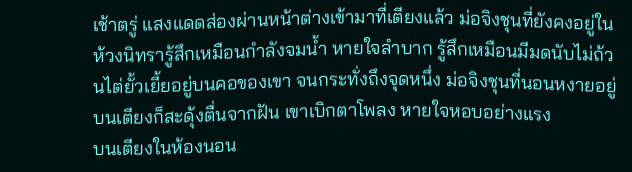เช้าตรู่ แสงแดดส่องผ่านหน้าต่างเข้ามาที่เตียงแล้ว ม่อจิงชุนที่ยังคงอยู่ในห้วงนิทรารู้สึกเหมือนกำลังจมน้ำ หายใจลำบาก รู้สึกเหมือนมีมดนับไม่ถ้วนไต่ยั้วเยี้ยอยู่บนคอของเขา จนกระทั่งถึงจุดหนึ่ง ม่อจิงชุนที่นอนหงายอยู่บนเตียงก็สะดุ้งตื่นจากฝัน เขาเบิกตาโพลง หายใจหอบอย่างแรง
บนเตียงในห้องนอน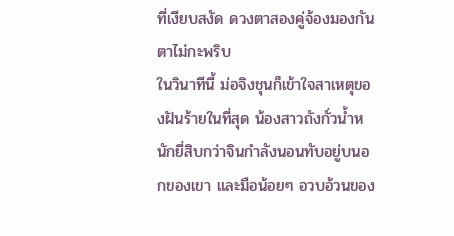ที่เงียบสงัด ดวงตาสองคู่จ้องมองกันตาไม่กะพริบ
ในวินาทีนี้ ม่อจิงชุนก็เข้าใจสาเหตุของฝันร้ายในที่สุด น้องสาวถังกั่วน้ำหนักยี่สิบกว่าจินกำลังนอนทับอยู่บนอกของเขา และมือน้อยๆ อวบอ้วนของ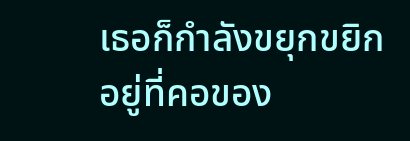เธอก็กำลังขยุกขยิกอยู่ที่คอของ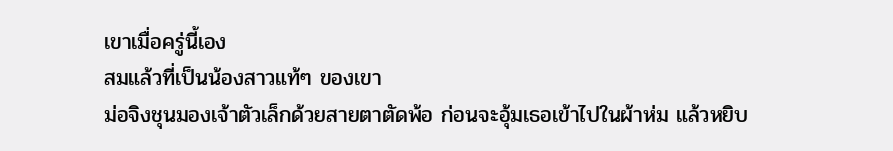เขาเมื่อครู่นี้เอง
สมแล้วที่เป็นน้องสาวแท้ๆ ของเขา
ม่อจิงชุนมองเจ้าตัวเล็กด้วยสายตาตัดพ้อ ก่อนจะอุ้มเธอเข้าไปในผ้าห่ม แล้วหยิบ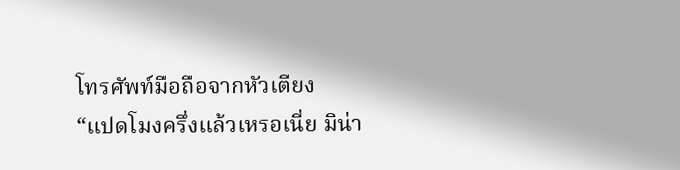โทรศัพท์มือถือจากหัวเตียง
“แปดโมงครึ่งแล้วเหรอเนี่ย มิน่า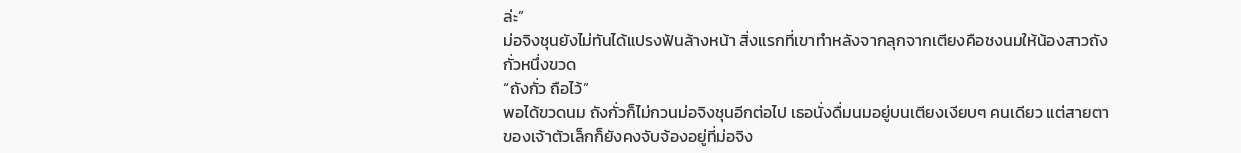ล่ะ”
ม่อจิงชุนยังไม่ทันได้แปรงฟันล้างหน้า สิ่งแรกที่เขาทำหลังจากลุกจากเตียงคือชงนมให้น้องสาวถังกั่วหนึ่งขวด
“ถังกั่ว ถือไว้”
พอได้ขวดนม ถังกั่วก็ไม่กวนม่อจิงชุนอีกต่อไป เธอนั่งดื่มนมอยู่บนเตียงเงียบๆ คนเดียว แต่สายตาของเจ้าตัวเล็กก็ยังคงจับจ้องอยู่ที่ม่อจิง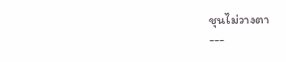ชุนไม่วางตา
---